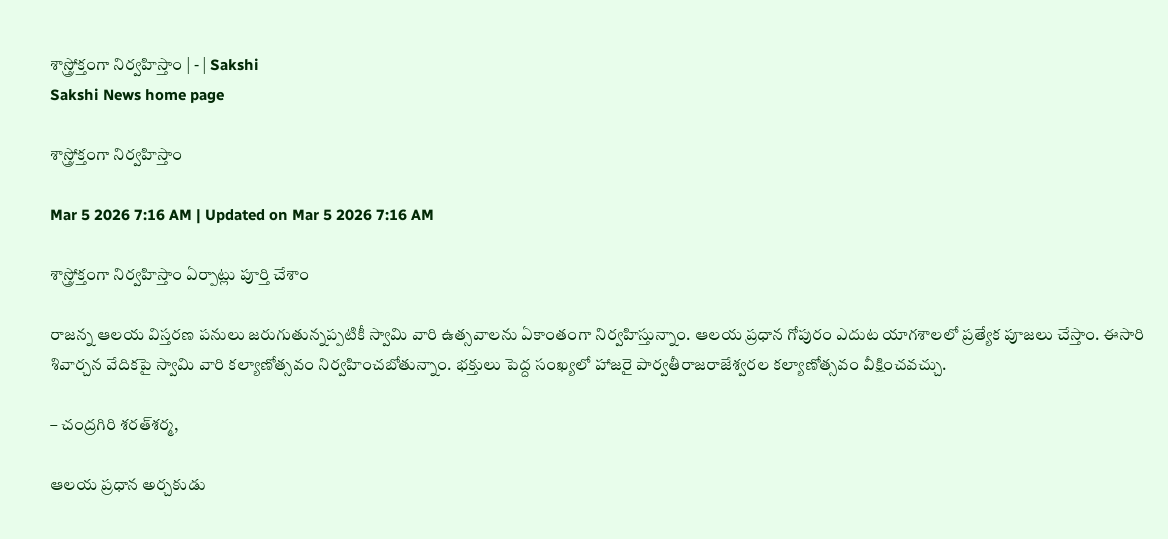శాస్త్రోక్తంగా నిర్వహిస్తాం | - | Sakshi
Sakshi News home page

శాస్త్రోక్తంగా నిర్వహిస్తాం

Mar 5 2026 7:16 AM | Updated on Mar 5 2026 7:16 AM

శాస్త్రోక్తంగా నిర్వహిస్తాం ఏర్పాట్లు పూర్తి చేశాం

రాజన్న ఆలయ విస్తరణ పనులు జరుగుతున్నప్పటికీ స్వామి వారి ఉత్సవాలను ఏకాంతంగా నిర్వహిస్తున్నాం. ఆలయ ప్రధాన గోపురం ఎదుట యాగశాలలో ప్రత్యేక పూజలు చేస్తాం. ఈసారి శివార్చన వేదికపై స్వామి వారి కల్యాణోత్సవం నిర్వహించబోతున్నాం. భక్తులు పెద్ద సంఖ్యలో హాజరై పార్వతీరాజరాజేశ్వరల కల్యాణోత్సవం వీక్షించవచ్చు.

– చంద్రగిరి శరత్‌శర్మ,

ఆలయ ప్రధాన అర్చకుడు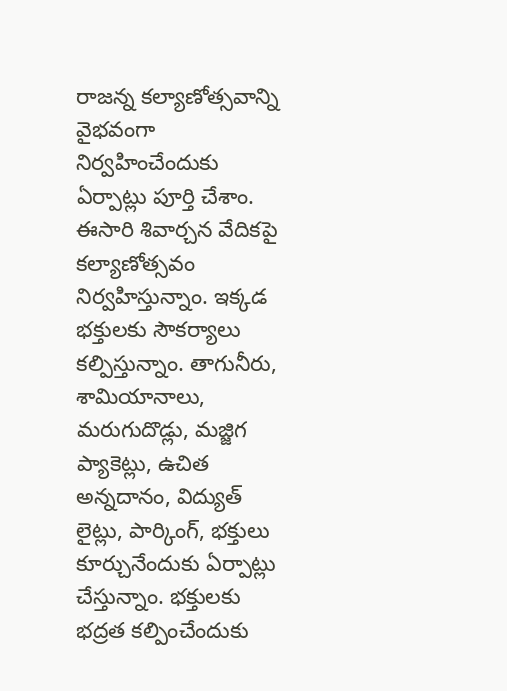రాజన్న కల్యాణోత్సవాన్ని వైభవంగా నిర్వహించేందుకు ఏర్పాట్లు పూర్తి చేశాం. ఈసారి శివార్చన వేదికపై కల్యాణోత్సవం నిర్వహిస్తున్నాం. ఇక్కడ భక్తులకు సౌకర్యాలు కల్పిస్తున్నాం. తాగునీరు, శామియానాలు, మరుగుదొడ్లు, మజ్జిగ ప్యాకెట్లు, ఉచిత అన్నదానం, విద్యుత్‌ లైట్లు, పార్కింగ్‌, భక్తులు కూర్చునేందుకు ఏర్పాట్లు చేస్తున్నాం. భక్తులకు భద్రత కల్పించేందుకు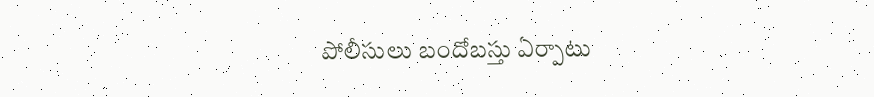పోలీసులు బందోబస్తు ఏర్పాటు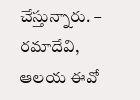చేస్తున్నారు. – రమాదేవి, ఆలయ ఈవో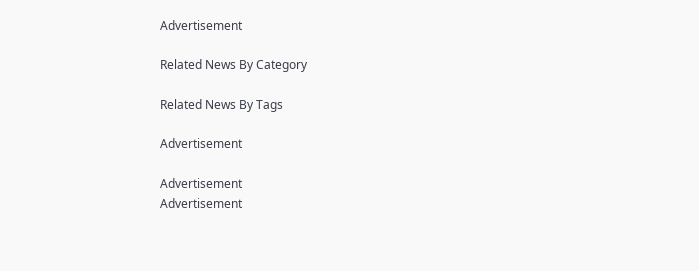Advertisement

Related News By Category

Related News By Tags

Advertisement

Advertisement
Advertisement